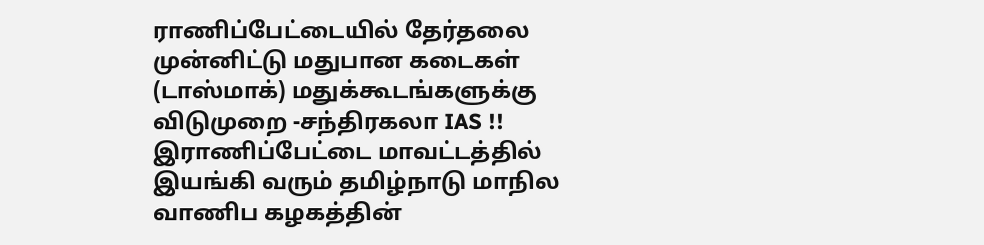ராணிப்பேட்டையில் தேர்தலை முன்னிட்டு மதுபான கடைகள் (டாஸ்மாக்) மதுக்கூடங்களுக்கு விடுமுறை -சந்திரகலா IAS !!
இராணிப்பேட்டை மாவட்டத்தில் இயங்கி வரும் தமிழ்நாடு மாநில வாணிப கழகத்தின்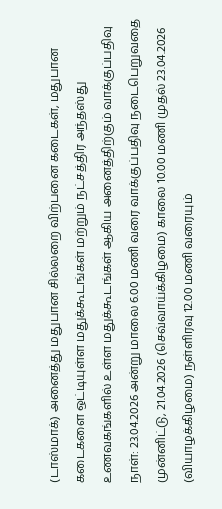(டாஸ்மாக்) அனைத்து மதுபான சில்லறை விற்பனை கடைகள், மதுபான கடைகளை ஒட்டியுள்ள மதுக்கூடங்கள் மற்றும் நட்சத்திர அந்தஸ்து உணவகங்களில் உள்ள மதுக்கூடங்கள் ஆகிய அனைத்திற்கும் வாக்குப்பதிவு நாள்: 23.04.2026 அன்று மாலை 6.00 மணி வரை வாக்குப்பதிவு நடைபெறுவதை முன்னிட்டு, 21.04.2026 (செவ்வாய்க்கிழமை) காலை 10.00 மணி முதல் 23.04.2026 (வியாழக்கிழமை) நள்ளிரவு 12.00 மணி வரையும்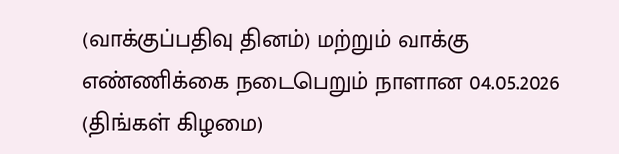(வாக்குப்பதிவு தினம்) மற்றும் வாக்கு எண்ணிக்கை நடைபெறும் நாளான 04.05.2026 (திங்கள் கிழமை)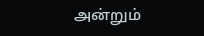அன்றும்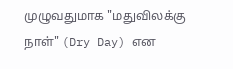முழுவதுமாக "மதுவிலக்கு நாள்" (Dry Day) என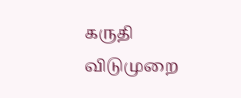கருதி விடுமுறை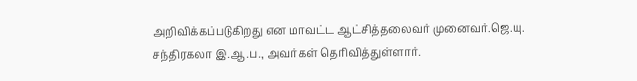அறிவிக்கப்படுகிறது என மாவட்ட ஆட்சித்தலைவர் முனைவர்.ஜெ.யு. சந்திரகலா இ.ஆ.ப., அவர்கள் தெரிவித்துள்ளார்.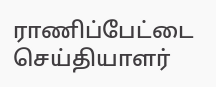ராணிப்பேட்டை செய்தியாளர்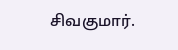சிவகுமார்.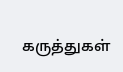கருத்துகள்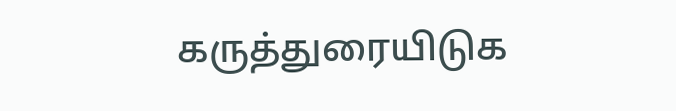கருத்துரையிடுக